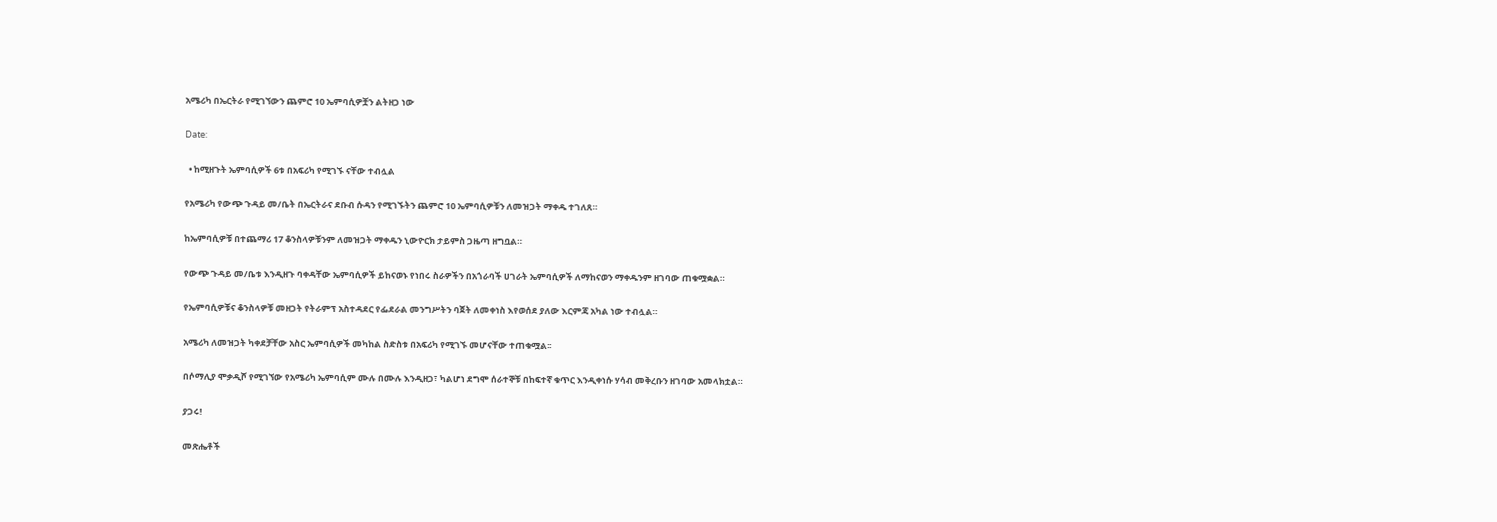አሜሪካ በኤርትራ የሚገኘውን ጨምሮ 10 ኤምባሲዎቿን ልትዘጋ ነው

Date:

  • ከሚዘጉት ኤምባሲዎች 6ቱ በአፍሪካ የሚገኙ ናቸው ተብሏል

የአሜሪካ የውጭ ጉዳይ መ/ቤት በኤርትራና ደቡብ ሱዳን የሚገኙትን ጨምሮ 10 ኤምባሲዎቹን ለመዝጋት ማቀዱ ተገለጸ።

ከኤምባሲዎቹ በተጨማሪ 17 ቆንስላዎቹንም ለመዝጋት ማቀዱን ኒውዮርክ ታይምስ ጋዜጣ ዘግቧል።

የውጭ ጉዳይ መ/ቤቱ እንዲዘጉ ባቀዳቸው ኤምባሲዎች ይከናወኑ የነበሩ ስራዎችን በአጎራባች ሀገራት ኤምባሲዎች ለማከናወን ማቀዱንም ዘገባው ጠቁሟቋል።

የኤምባሲዎቹና ቆንስላዎቹ መዘጋት የትራምፕ አስተዳደር የፌደራል መንግሥትን ባጀት ለመቀነስ እየወሰደ ያለው እርምጃ አካል ነው ተብሏል።

አሜሪካ ለመዝጋት ካቀደቻቸው አስር ኤምባሲዎች መካከል ስድስቱ በአፍሪካ የሚገኙ መሆናቸው ተጠቁሟል፡፡

በሶማሊያ ሞቃዲሾ የሚገኘው የአሜሪካ ኤምባሲም ሙሉ በሙሉ እንዲዘጋ፣ ካልሆነ ደግሞ ሰራተኞቹ በከፍተኛ ቁጥር እንዲቀነሱ ሃሳብ መቅረቡን ዘገባው አመላክቷል።

ያጋሩ!

መጽሔቶች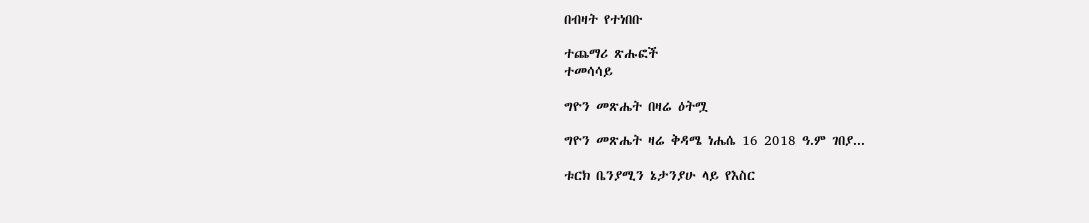በብዛት የተነበቡ

ተጨማሪ ጽሑፎች
ተመሳሳይ

ግዮን መጽሔት በዛሬ ዕትሟ

ግዮን መጽሔት ዛሬ ቅዳሜ ነሔሴ 16 2018 ዓ.ም ገበያ...

ቱርክ ቤንያሚን ኔታንያሁ ላይ የእስር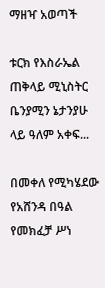ማዘዣ አወጣች

ቱርክ የእስራኤል ጠቅላይ ሚኒስትር ቤንያሚን ኔታንያሁ ላይ ዓለም አቀፍ...

በመቀለ የሚካሄደው የአሸንዳ በዓል የመክፈቻ ሥነ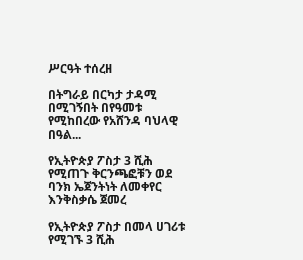ሥርዓት ተሰረዘ

በትግራይ በርካታ ታዳሚ በሚገኝበት በየዓመቱ የሚከበረው የአሸንዳ ባህላዊ በዓል...

የኢትዮጵያ ፖስታ 3 ሺሕ የሚጠጉ ቅርንጫፎቹን ወደ ባንክ ኤጀንትነት ለመቀየር እንቅስቃሴ ጀመረ

የኢትዮጵያ ፖስታ በመላ ሀገሪቱ የሚገኙ 3 ሺሕ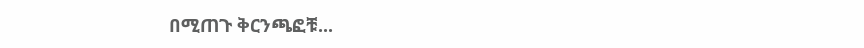በሚጠጉ ቅርንጫፎቹ...